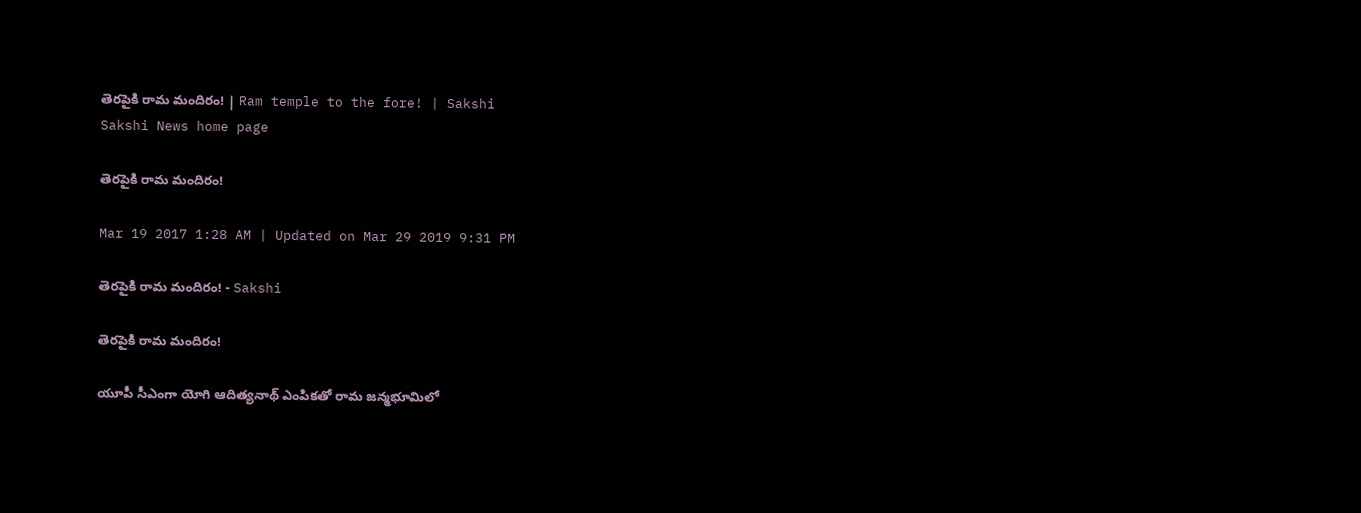తెరపైకి రామ మందిరం! | Ram temple to the fore! | Sakshi
Sakshi News home page

తెరపైకి రామ మందిరం!

Mar 19 2017 1:28 AM | Updated on Mar 29 2019 9:31 PM

తెరపైకి రామ మందిరం! - Sakshi

తెరపైకి రామ మందిరం!

యూపీ సీఎంగా యోగి ఆదిత్యనాథ్‌ ఎంపికతో రామ జన్మభూమిలో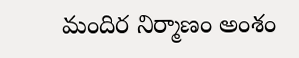మందిర నిర్మాణం అంశం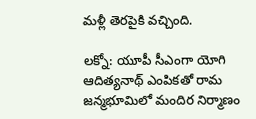మళ్లీ తెరపైకి వచ్చింది.

లక్నో: యూపీ సీఎంగా యోగి ఆదిత్యనాథ్‌ ఎంపికతో రామ జన్మభూమిలో మందిర నిర్మాణం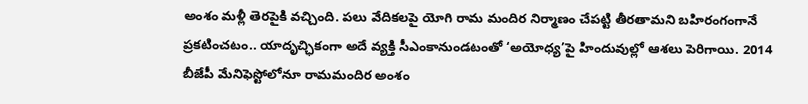అంశం మళ్లీ తెరపైకి వచ్చింది. పలు వేదికలపై యోగి రామ మందిర నిర్మాణం చేపట్టి తీరతామని బహిరంగంగానే ప్రకటించటం.. యాదృచ్ఛికంగా అదే వ్యక్తి సీఎంకానుండటంతో ‘అయోధ్య’పై హిందువుల్లో ఆశలు పెరిగాయి. 2014 బీజేపీ మేనిఫెస్టోలోనూ రామమందిర అంశం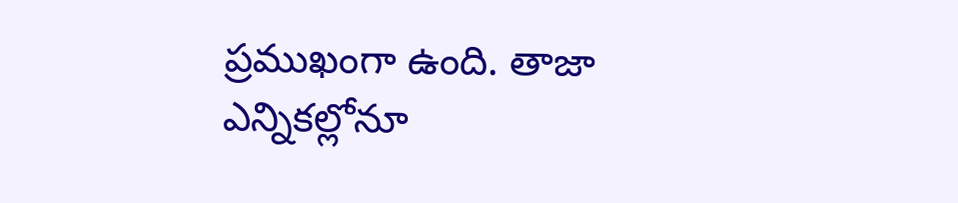ప్రముఖంగా ఉంది. తాజా ఎన్నికల్లోనూ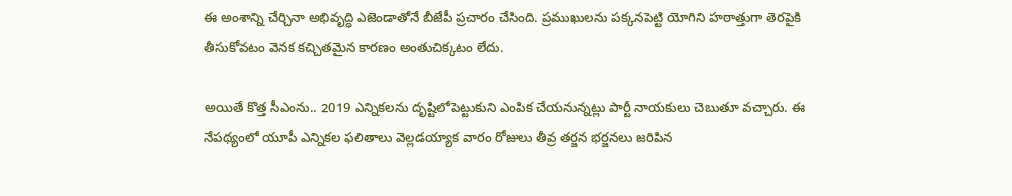ఈ అంశాన్ని చేర్చినా అభివృద్ధి ఎజెండాతోనే బీజేపీ ప్రచారం చేసింది. ప్రముఖులను పక్కనపెట్టి యోగిని హఠాత్తుగా తెరపైకి తీసుకోవటం వెనక కచ్చితమైన కారణం అంతుచిక్కటం లేదు.

అయితే కొత్త సీఎంను.. 2019 ఎన్నికలను దృష్టిలోపెట్టుకుని ఎంపిక చేయనున్నట్లు పార్టీ నాయకులు చెబుతూ వచ్చారు. ఈ నేపథ్యంలో యూపీ ఎన్నికల ఫలితాలు వెల్లడయ్యాక వారం రోజులు తీవ్ర తర్జన భర్జనలు జరిపిన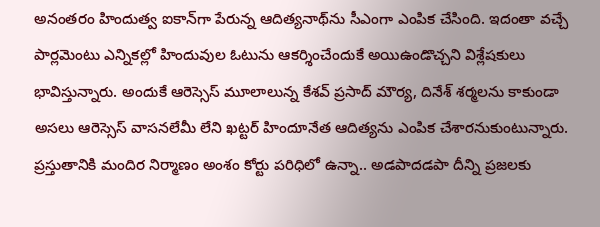అనంతరం హిందుత్వ ఐకాన్‌గా పేరున్న ఆదిత్యనాథ్‌ను సీఎంగా ఎంపిక చేసింది. ఇదంతా వచ్చే పార్లమెంటు ఎన్నికల్లో హిందువుల ఓటును ఆకర్శించేందుకే అయిఉండొచ్చని విశ్లేషకులు భావిస్తున్నారు. అందుకే ఆరెస్సెస్‌ మూలాలున్న కేశవ్‌ ప్రసాద్‌ మౌర్య, దినేశ్‌ శర్మలను కాకుండా అసలు ఆరెస్సెస్‌ వాసనలేమీ లేని ఖట్టర్‌ హిందూనేత ఆదిత్యను ఎంపిక చేశారనుకుంటున్నారు. ప్రస్తుతానికి మందిర నిర్మాణం అంశం కోర్టు పరిధిలో ఉన్నా.. అడపాదడపా దీన్ని ప్రజలకు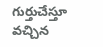గుర్తుచేస్తూ వచ్చిన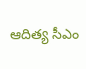ఆదిత్య సీఎం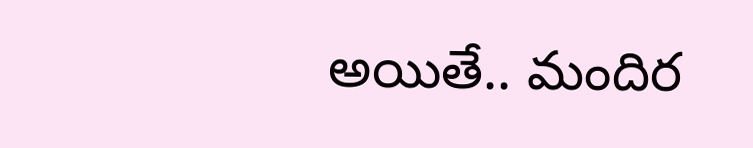అయితే.. మందిర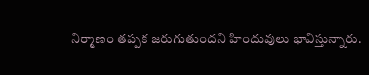నిర్మాణం తప్పక జరుగుతుందని హిందువులు భావిస్తున్నారు.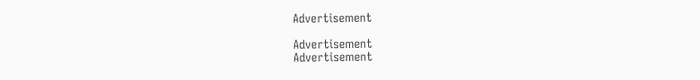Advertisement

Advertisement
Advertisement